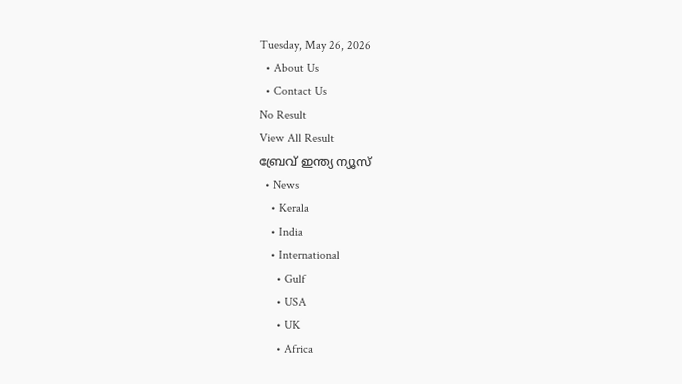Tuesday, May 26, 2026
  • About Us
  • Contact Us
No Result
View All Result
ബ്രേവ് ഇന്ത്യ ന്യൂസ്
  • News
    • Kerala
    • India
    • International
      • Gulf
      • USA
      • UK
      • Africa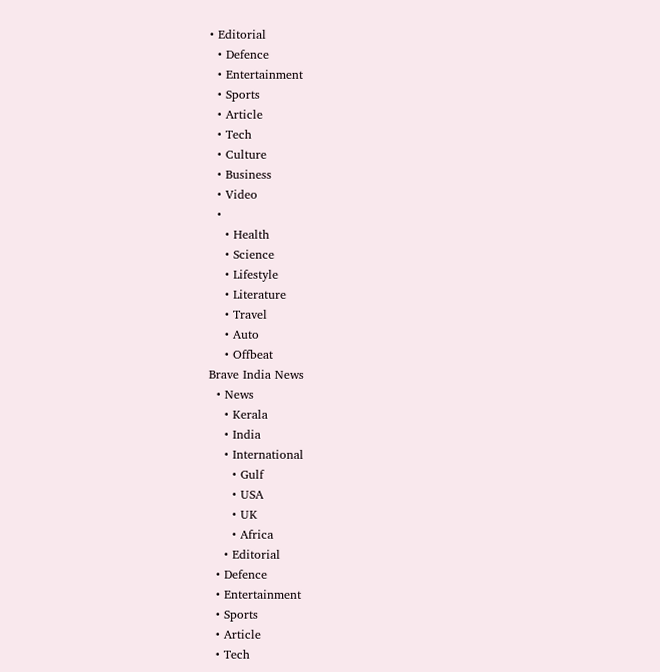• Editorial
  • Defence
  • Entertainment
  • Sports
  • Article
  • Tech
  • Culture
  • Business
  • Video
  •
    • Health
    • Science
    • Lifestyle
    • Literature
    • Travel
    • Auto
    • Offbeat
Brave India News
  • News
    • Kerala
    • India
    • International
      • Gulf
      • USA
      • UK
      • Africa
    • Editorial
  • Defence
  • Entertainment
  • Sports
  • Article
  • Tech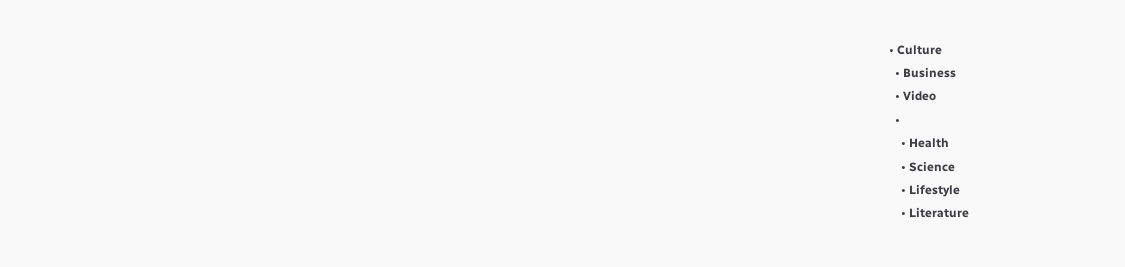• Culture
  • Business
  • Video
  •
    • Health
    • Science
    • Lifestyle
    • Literature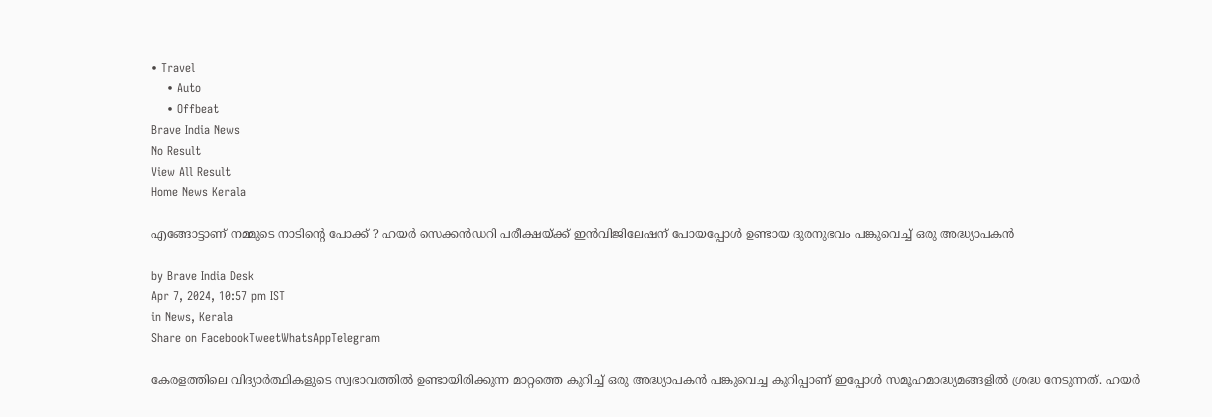• Travel
    • Auto
    • Offbeat
Brave India News
No Result
View All Result
Home News Kerala

എങ്ങോട്ടാണ് നമ്മുടെ നാടിന്റെ പോക്ക് ? ഹയർ സെക്കൻഡറി പരീക്ഷയ്ക്ക് ഇൻവിജിലേഷന് പോയപ്പോൾ ഉണ്ടായ ദുരനുഭവം പങ്കുവെച്ച് ഒരു അദ്ധ്യാപകൻ

by Brave India Desk
Apr 7, 2024, 10:57 pm IST
in News, Kerala
Share on FacebookTweetWhatsAppTelegram

കേരളത്തിലെ വിദ്യാർത്ഥികളുടെ സ്വഭാവത്തിൽ ഉണ്ടായിരിക്കുന്ന മാറ്റത്തെ കുറിച്ച് ഒരു അദ്ധ്യാപകൻ പങ്കുവെച്ച കുറിപ്പാണ് ഇപ്പോൾ സമൂഹമാദ്ധ്യമങ്ങളിൽ ശ്രദ്ധ നേടുന്നത്. ഹയർ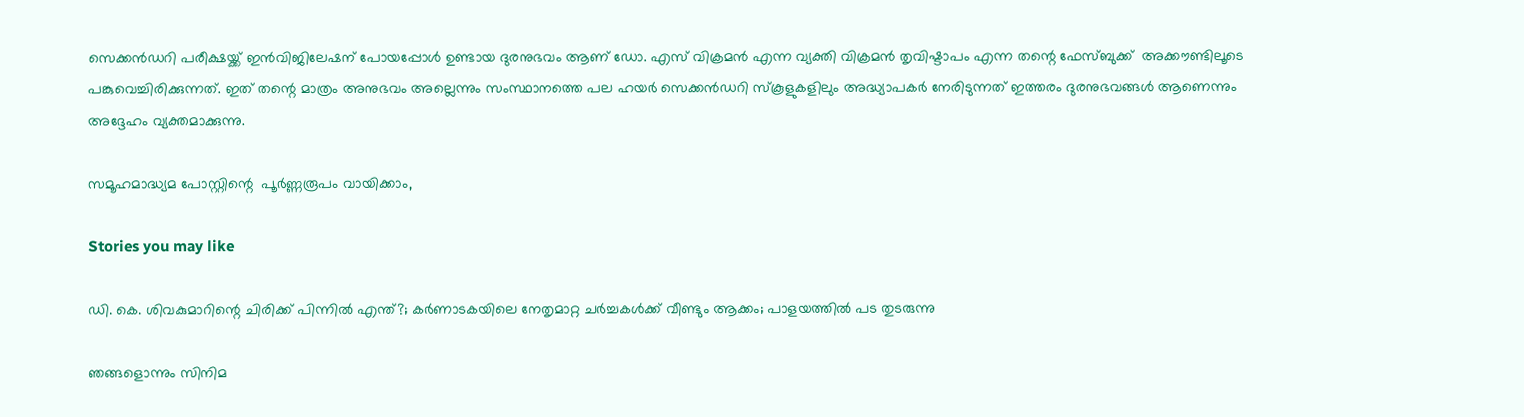സെക്കൻഡറി പരീക്ഷയ്ക്ക് ഇൻവിജിലേഷന് പോയപ്പോൾ ഉണ്ടായ ദുരനുഭവം ആണ് ഡോ. എസ് വിക്രമൻ എന്ന വ്യക്തി വിക്രമൻ തൃവിഷ്ടാപം എന്ന തന്റെ ഫേസ്ബുക്ക്  അക്കൗണ്ടിലൂടെ പങ്കുവെച്ചിരിക്കുന്നത്. ഇത് തന്റെ മാത്രം അനുഭവം അല്ലെന്നും സംസ്ഥാനത്തെ പല ഹയർ സെക്കൻഡറി സ്കൂളുകളിലും അദ്ധ്യാപകർ നേരിടുന്നത് ഇത്തരം ദുരനുഭവങ്ങൾ ആണെന്നും അദ്ദേഹം വ്യക്തമാക്കുന്നു.

സമൂഹമാദ്ധ്യമ പോസ്റ്റിന്റെ  പൂർണ്ണരൂപം വായിക്കാം,

Stories you may like

ഡി. കെ. ശിവകുമാറിന്റെ ചിരിക്ക് പിന്നിൽ എന്ത്?; കർണാടകയിലെ നേതൃമാറ്റ ചർച്ചകൾക്ക് വീണ്ടും ആക്കം; പാളയത്തിൽ പട തുടരുന്നു

ഞങ്ങളൊന്നും സിനിമ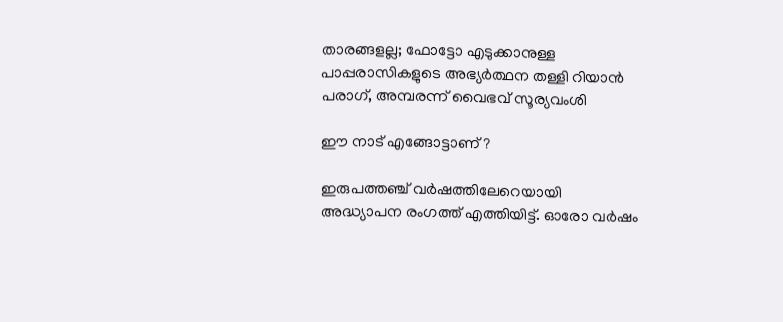താരങ്ങളല്ല; ഫോട്ടോ എടുക്കാനുള്ള പാപ്പരാസികളുടെ അഭ്യർത്ഥന തള്ളി റിയാൻ പരാഗ്, അമ്പരന്ന് വൈഭവ് സൂര്യവംശി

ഈ നാട് എങ്ങോട്ടാണ് ?

ഇരുപത്തഞ്ച് വർഷത്തിലേറെയായി അദ്ധ്യാപന രംഗത്ത് എത്തിയിട്ട്. ഓരോ വർഷം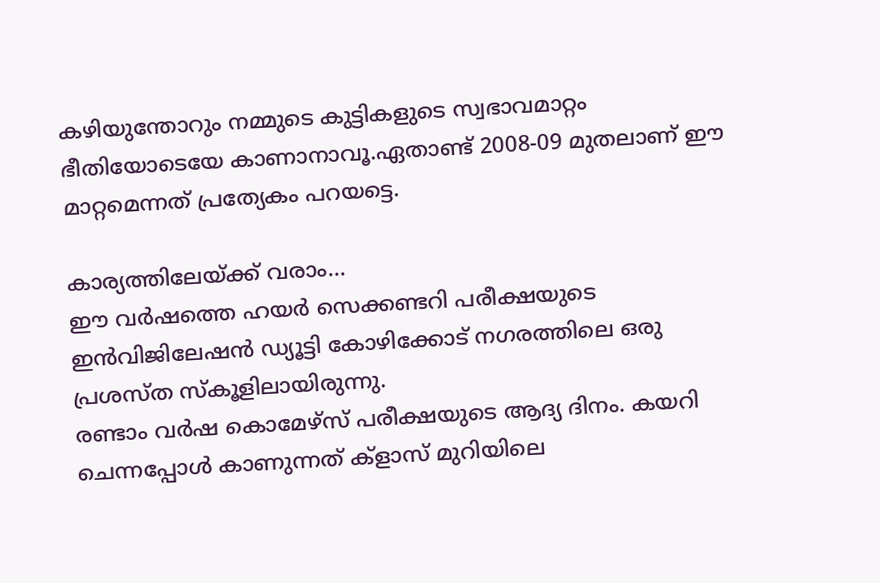കഴിയുന്തോറും നമ്മുടെ കുട്ടികളുടെ സ്വഭാവമാറ്റം ഭീതിയോടെയേ കാണാനാവൂ.ഏതാണ്ട് 2008-09 മുതലാണ് ഈ മാറ്റമെന്നത് പ്രത്യേകം പറയട്ടെ.

കാര്യത്തിലേയ്ക്ക് വരാം…
ഈ വർഷത്തെ ഹയർ സെക്കണ്ടറി പരീക്ഷയുടെ ഇൻവിജിലേഷൻ ഡ്യൂട്ടി കോഴിക്കോട് നഗരത്തിലെ ഒരു പ്രശസ്ത സ്കൂളിലായിരുന്നു.
രണ്ടാം വർഷ കൊമേഴ്സ് പരീക്ഷയുടെ ആദ്യ ദിനം. കയറി ചെന്നപ്പോൾ കാണുന്നത് ക്ളാസ് മുറിയിലെ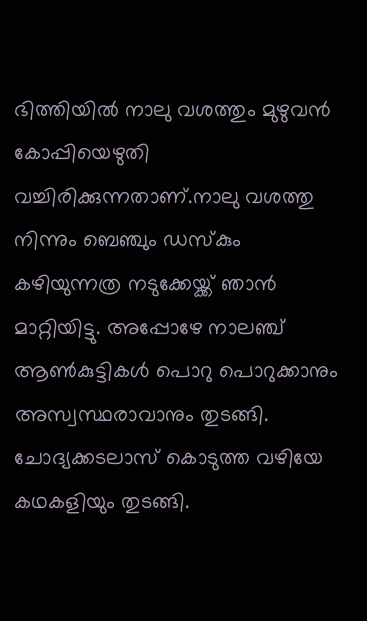ഭിത്തിയിൽ നാലു വശത്തും മുഴുവൻ കോപ്പിയെഴുതി വച്ചിരിക്കുന്നതാണ്.നാലു വശത്തു നിന്നും ബെഞ്ചും ഡസ്കും കഴിയുന്നത്ര നടുക്കേയ്ക്ക് ഞാൻ മാറ്റിയിട്ടു. അപ്പോഴേ നാലഞ്ച് ആൺകുട്ടികൾ പൊറു പൊറുക്കാനും അസ്വസ്ഥരാവാനും തുടങ്ങി. ചോദ്യക്കടലാസ് കൊടുത്ത വഴിയേ കഥകളിയും തുടങ്ങി.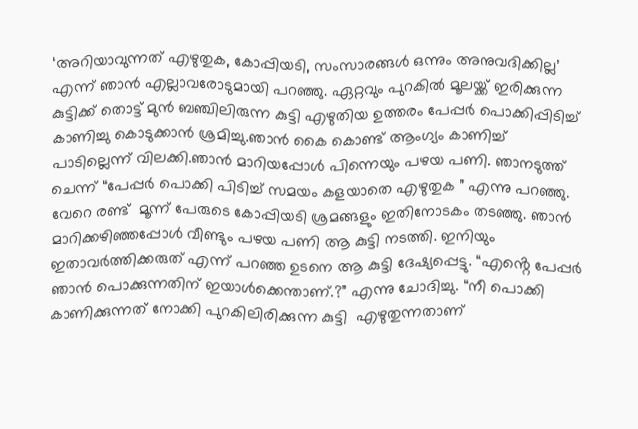‘അറിയാവുന്നത് എഴുതുക, കോപ്പിയടി, സംസാരങ്ങൾ ഒന്നും അനുവദിക്കില്ല’ എന്ന് ഞാൻ എല്ലാവരോടുമായി പറഞ്ഞു. ഏറ്റവും പുറകിൽ മൂലയ്ക്ക് ഇരിക്കുന്ന കുട്ടിക്ക് തൊട്ട് മുൻ ബഞ്ചിലിരുന്ന കുട്ടി എഴുതിയ ഉത്തരം പേപ്പർ പൊക്കിപ്പിടിച്ച് കാണിച്ചു കൊടുക്കാൻ ശ്രമിച്ചു.ഞാൻ കൈ കൊണ്ട് ആംഗ്യം കാണിച്ച് പാടില്ലെന്ന് വിലക്കി.ഞാൻ മാറിയപ്പോൾ പിന്നെയും പഴയ പണി. ഞാനടുത്ത് ചെന്ന് “പേപ്പർ പൊക്കി പിടിച്ച് സമയം കളയാതെ എഴുതുക ” എന്നു പറഞ്ഞു. വേറെ രണ്ട്  മൂന്ന് പേരുടെ കോപ്പിയടി ശ്രമങ്ങളും ഇതിനോടകം തടഞ്ഞു. ഞാൻ മാറിക്കഴിഞ്ഞപ്പോൾ വീണ്ടും പഴയ പണി ആ കുട്ടി നടത്തി. ഇനിയും ഇതാവർത്തിക്കരുത് എന്ന് പറഞ്ഞ ഉടനെ ആ കുട്ടി ദേഷ്യപ്പെട്ടു. “എൻ്റെ പേപ്പർ ഞാൻ പൊക്കുന്നതിന് ഇയാൾക്കെന്താണ്.?” എന്നു ചോദിച്ചു. “നീ പൊക്കി കാണിക്കുന്നത് നോക്കി പുറകിലിരിക്കുന്ന കുട്ടി  എഴുതുന്നതാണ്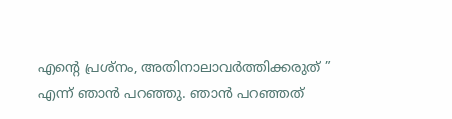എന്റെ പ്രശ്നം, അതിനാലാവർത്തിക്കരുത് ” എന്ന് ഞാൻ പറഞ്ഞു. ഞാൻ പറഞ്ഞത്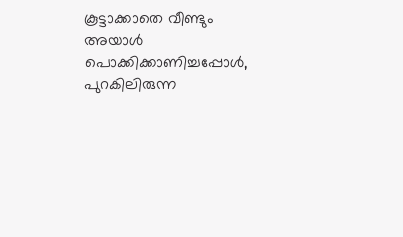കൂട്ടാക്കാതെ വീണ്ടും അയാൾ പൊക്കിക്കാണിച്ചപ്പോൾ, പുറകിലിരുന്ന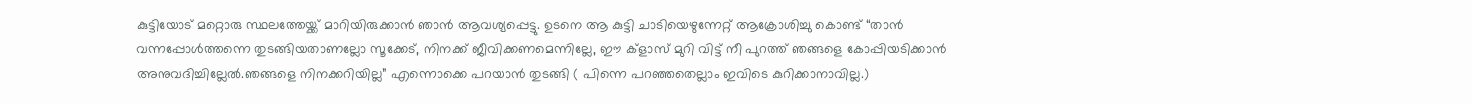കുട്ടിയോട് മറ്റൊരു സ്ഥലത്തേയ്ക്ക് മാറിയിരുക്കാൻ ഞാൻ ആവശ്യപ്പെട്ടു. ഉടനെ ആ കുട്ടി ചാടിയെഴുന്നേറ്റ് ആക്രോശിച്ചു കൊണ്ട് “താൻ വന്നപ്പോൾത്തന്നെ തുടങ്ങിയതാണല്ലോ സൂക്കേട്, നിനക്ക് ജീവിക്കണമെന്നില്ലേ, ഈ ക്ളാസ് മുറി വിട്ട് നീ പുറത്ത് ഞങ്ങളെ കോപ്പിയടിക്കാൻ അനുവദിച്ചില്ലേൽ.ഞങ്ങളെ നിനക്കറിയില്ല” എന്നൊക്കെ പറയാൻ തുടങ്ങി ( പിന്നെ പറഞ്ഞതെല്ലാം ഇവിടെ കുറിക്കാനാവില്ല.)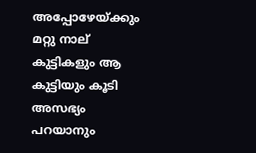അപ്പോഴേയ്ക്കും മറ്റു നാല് കുട്ടികളും ആ കുട്ടിയും കൂടി അസഭ്യം പറയാനും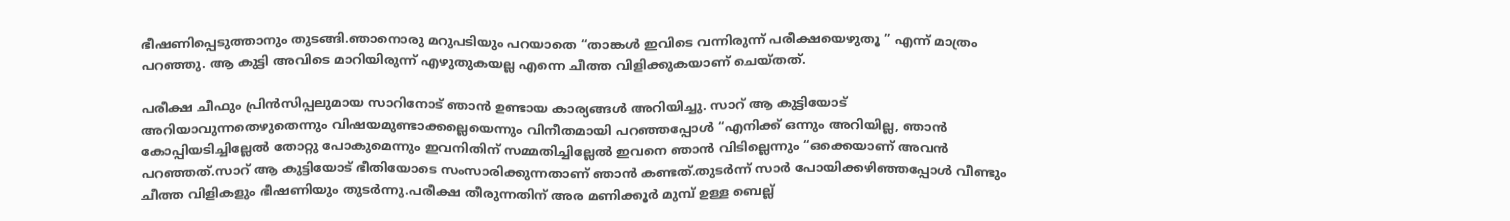ഭീഷണിപ്പെടുത്താനും തുടങ്ങി.ഞാനൊരു മറുപടിയും പറയാതെ “താങ്കൾ ഇവിടെ വന്നിരുന്ന് പരീക്ഷയെഴുതൂ ” എന്ന് മാത്രം പറഞ്ഞു. ആ കുട്ടി അവിടെ മാറിയിരുന്ന് എഴുതുകയല്ല എന്നെ ചീത്ത വിളിക്കുകയാണ് ചെയ്തത്.

പരീക്ഷ ചീഫും പ്രിൻസിപ്പലുമായ സാറിനോട് ഞാൻ ഉണ്ടായ കാര്യങ്ങൾ അറിയിച്ചു. സാറ് ആ കുട്ടിയോട് അറിയാവുന്നതെഴുതെന്നും വിഷയമുണ്ടാക്കല്ലെയെന്നും വിനീതമായി പറഞ്ഞപ്പോൾ “എനിക്ക് ഒന്നും അറിയില്ല, ഞാൻ കോപ്പിയടിച്ചില്ലേൽ തോറ്റു പോകുമെന്നും ഇവനിതിന് സമ്മതിച്ചില്ലേൽ ഇവനെ ഞാൻ വിടില്ലെന്നും “ഒക്കെയാണ് അവൻ പറഞ്ഞത്.സാറ് ആ കുട്ടിയോട് ഭീതിയോടെ സംസാരിക്കുന്നതാണ് ഞാൻ കണ്ടത്.തുടർന്ന് സാർ പോയിക്കഴിഞ്ഞപ്പോൾ വീണ്ടും ചീത്ത വിളികളും ഭീഷണിയും തുടർന്നു.പരീക്ഷ തീരുന്നതിന് അര മണിക്കൂർ മുമ്പ് ഉള്ള ബെല്ല്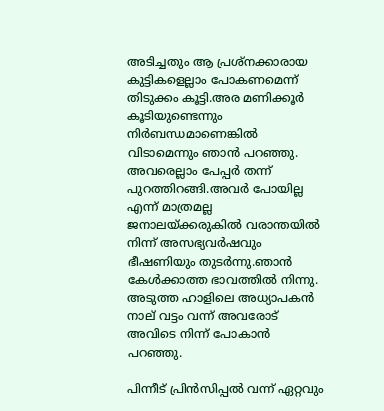അടിച്ചതും ആ പ്രശ്നക്കാരായ കുട്ടികളെല്ലാം പോകണമെന്ന് തിടുക്കം കൂട്ടി.അര മണിക്കൂർ കൂടിയുണ്ടെന്നും നിർബന്ധമാണെങ്കിൽ വിടാമെന്നും ഞാൻ പറഞ്ഞു. അവരെല്ലാം പേപ്പർ തന്ന് പുറത്തിറങ്ങി.അവർ പോയില്ല എന്ന് മാത്രമല്ല ജനാലയ്ക്കരുകിൽ വരാന്തയിൽ നിന്ന് അസഭ്യവർഷവും ഭീഷണിയും തുടർന്നു.ഞാൻ കേൾക്കാത്ത ഭാവത്തിൽ നിന്നു. അടുത്ത ഹാളിലെ അധ്യാപകൻ നാല് വട്ടം വന്ന് അവരോട് അവിടെ നിന്ന് പോകാൻ പറഞ്ഞു.

പിന്നീട് പ്രിൻസിപ്പൽ വന്ന് ഏറ്റവും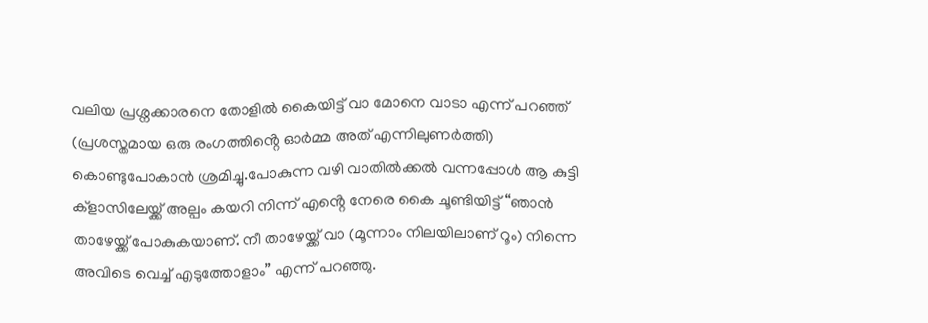വലിയ പ്രശ്നക്കാരനെ തോളിൽ കൈയിട്ട് വാ മോനെ വാടാ എന്ന് പറഞ്ഞ് (പ്രശസ്തമായ ഒരു രംഗത്തിൻ്റെ ഓർമ്മ അത് എന്നിലുണർത്തി) കൊണ്ടുപോകാൻ ശ്രമിച്ചു.പോകുന്ന വഴി വാതിൽക്കൽ വന്നപ്പോൾ ആ കുട്ടി ക്ളാസിലേയ്ക്ക് അല്പം കയറി നിന്ന് എൻ്റെ നേരെ കൈ ചൂണ്ടിയിട്ട് “ഞാൻ താഴേയ്ക്ക് പോകുകയാണ്. നീ താഴേയ്ക്ക് വാ (മൂന്നാം നിലയിലാണ് റൂം) നിന്നെ അവിടെ വെച്ച് എടുത്തോളാം” എന്ന് പറഞ്ഞു.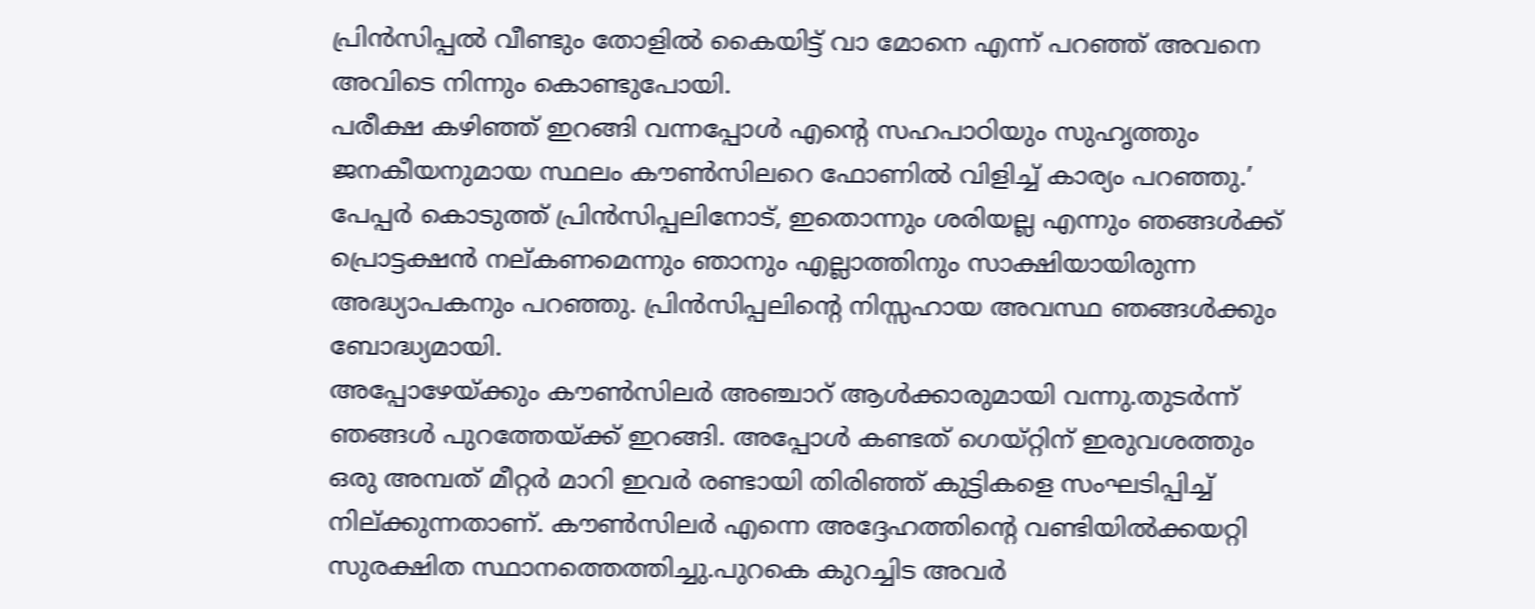പ്രിൻസിപ്പൽ വീണ്ടും തോളിൽ കൈയിട്ട് വാ മോനെ എന്ന് പറഞ്ഞ് അവനെ അവിടെ നിന്നും കൊണ്ടുപോയി.
പരീക്ഷ കഴിഞ്ഞ് ഇറങ്ങി വന്നപ്പോൾ എൻ്റെ സഹപാഠിയും സുഹൃത്തും ജനകീയനുമായ സ്ഥലം കൗൺസിലറെ ഫോണിൽ വിളിച്ച് കാര്യം പറഞ്ഞു.’ പേപ്പർ കൊടുത്ത് പ്രിൻസിപ്പലിനോട്, ഇതൊന്നും ശരിയല്ല എന്നും ഞങ്ങൾക്ക് പ്രൊട്ടക്ഷൻ നല്കണമെന്നും ഞാനും എല്ലാത്തിനും സാക്ഷിയായിരുന്ന അദ്ധ്യാപകനും പറഞ്ഞു. പ്രിൻസിപ്പലിൻ്റെ നിസ്സഹായ അവസ്ഥ ഞങ്ങൾക്കും ബോദ്ധ്യമായി.
അപ്പോഴേയ്ക്കും കൗൺസിലർ അഞ്ചാറ് ആൾക്കാരുമായി വന്നു.തുടർന്ന് ഞങ്ങൾ പുറത്തേയ്ക്ക് ഇറങ്ങി. അപ്പോൾ കണ്ടത് ഗെയ്റ്റിന് ഇരുവശത്തും ഒരു അമ്പത് മീറ്റർ മാറി ഇവർ രണ്ടായി തിരിഞ്ഞ് കുട്ടികളെ സംഘടിപ്പിച്ച് നില്ക്കുന്നതാണ്. കൗൺസിലർ എന്നെ അദ്ദേഹത്തിൻ്റെ വണ്ടിയിൽക്കയറ്റി സുരക്ഷിത സ്ഥാനത്തെത്തിച്ചു.പുറകെ കുറച്ചിട അവർ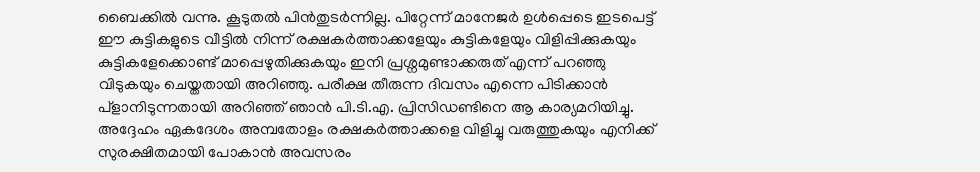ബൈക്കിൽ വന്നു. കൂടുതൽ പിൻതുടർന്നില്ല. പിറ്റേന്ന് മാനേജർ ഉൾപ്പെടെ ഇടപെട്ട് ഈ കുട്ടികളുടെ വീട്ടിൽ നിന്ന് രക്ഷകർത്താക്കളേയും കുട്ടികളേയും വിളിപ്പിക്കുകയും കുട്ടികളേക്കൊണ്ട് മാപ്പെഴുതിക്കുകയും ഇനി പ്രശ്നമുണ്ടാക്കരുത് എന്ന് പറഞ്ഞു വിടുകയും ചെയ്തതായി അറിഞ്ഞു. പരീക്ഷ തീരുന്ന ദിവസം എന്നെ പിടിക്കാൻ പ്ളാനിടുന്നതായി അറിഞ്ഞ് ഞാൻ പി.ടി.എ. പ്രിസിഡണ്ടിനെ ആ കാര്യമറിയിച്ചു. അദ്ദേഹം ഏകദേശം അമ്പതോളം രക്ഷകർത്താക്കളെ വിളിച്ചു വരുത്തുകയും എനിക്ക് സുരക്ഷിതമായി പോകാൻ അവസരം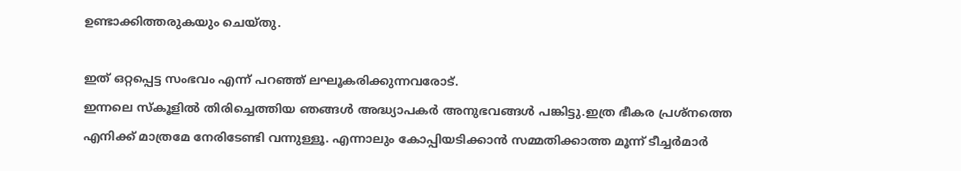ഉണ്ടാക്കിത്തരുകയും ചെയ്തു.

ഇത് ഒറ്റപ്പെട്ട സംഭവം എന്ന് പറഞ്ഞ് ലഘൂകരിക്കുന്നവരോട്.
ഇന്നലെ സ്കൂളിൽ തിരിച്ചെത്തിയ ഞങ്ങൾ അദ്ധ്യാപകർ അനുഭവങ്ങൾ പങ്കിട്ടു.ഇത്ര ഭീകര പ്രശ്നത്തെ എനിക്ക് മാത്രമേ നേരിടേണ്ടി വന്നുള്ളൂ. എന്നാലും കോപ്പിയടിക്കാൻ സമ്മതിക്കാത്ത മൂന്ന് ടീച്ചർമാർ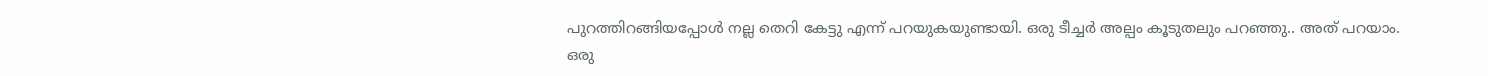പുറത്തിറങ്ങിയപ്പോൾ നല്ല തെറി കേട്ടു എന്ന് പറയുകയുണ്ടായി. ഒരു ടീച്ചർ അല്പം കൂടുതലും പറഞ്ഞു.. അത് പറയാം.
ഒരു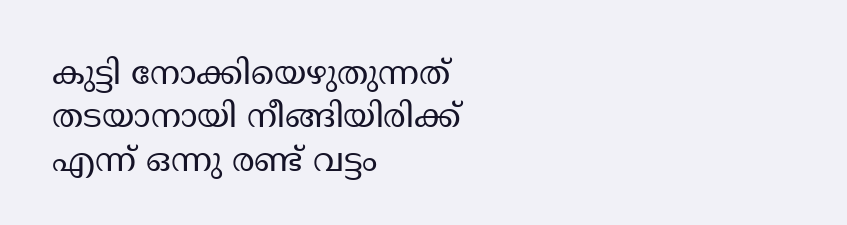കുട്ടി നോക്കിയെഴുതുന്നത് തടയാനായി നീങ്ങിയിരിക്ക് എന്ന് ഒന്നു രണ്ട് വട്ടം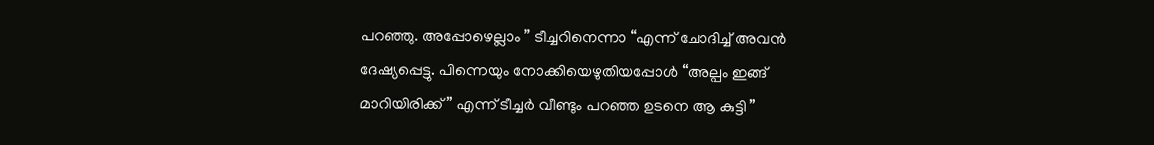പറഞ്ഞു. അപ്പോഴെല്ലാം ” ടീച്ചറിനെന്നാ “എന്ന് ചോദിച്ച് അവൻ ദേഷ്യപ്പെട്ടു. പിന്നെയും നോക്കിയെഴുതിയപ്പോൾ “അല്പം ഇങ്ങ് മാറിയിരിക്ക് ” എന്ന് ടീച്ചർ വീണ്ടും പറഞ്ഞ ഉടനെ ആ കുട്ടി ”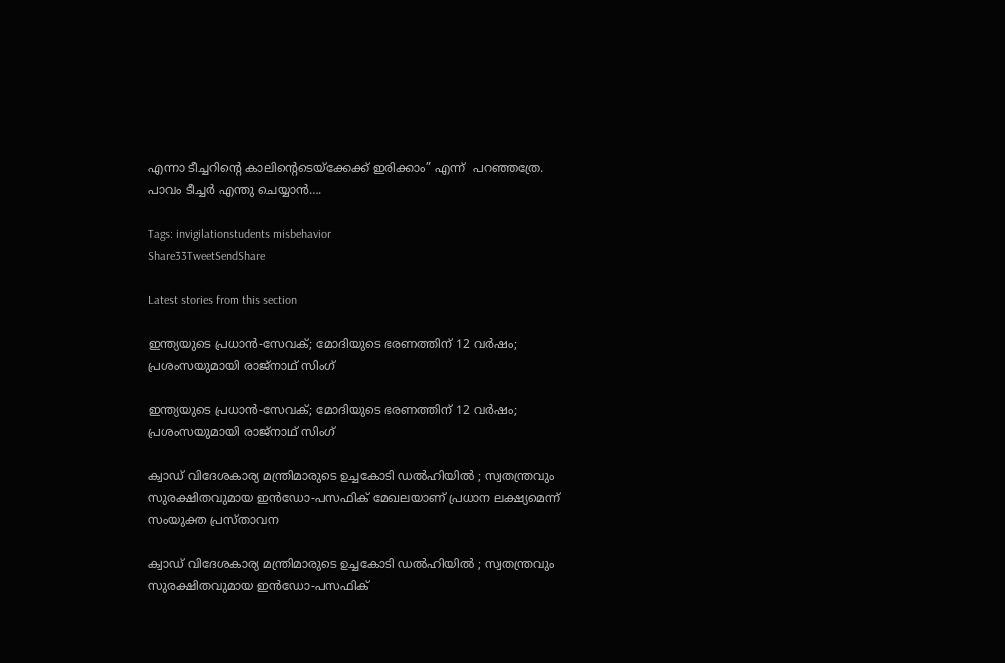എന്നാ ടീച്ചറിൻ്റെ കാലിൻ്റെടെയ്ക്കേക്ക് ഇരിക്കാം” എന്ന്  പറഞ്ഞത്രേ. പാവം ടീച്ചർ എന്തു ചെയ്യാൻ….

Tags: invigilationstudents misbehavior
Share33TweetSendShare

Latest stories from this section

ഇന്ത്യയുടെ പ്രധാൻ-സേവക്; മോദിയുടെ ഭരണത്തിന് 12 വർഷം; പ്രശംസയുമായി രാജ്‌നാഥ് സിംഗ്

ഇന്ത്യയുടെ പ്രധാൻ-സേവക്; മോദിയുടെ ഭരണത്തിന് 12 വർഷം; പ്രശംസയുമായി രാജ്‌നാഥ് സിംഗ്

ക്വാഡ് വിദേശകാര്യ മന്ത്രിമാരുടെ ഉച്ചകോടി ഡൽഹിയിൽ ; സ്വതന്ത്രവും സുരക്ഷിതവുമായ ഇൻഡോ-പസഫിക് മേഖലയാണ് പ്രധാന ലക്ഷ്യമെന്ന് സംയുക്ത പ്രസ്താവന

ക്വാഡ് വിദേശകാര്യ മന്ത്രിമാരുടെ ഉച്ചകോടി ഡൽഹിയിൽ ; സ്വതന്ത്രവും സുരക്ഷിതവുമായ ഇൻഡോ-പസഫിക്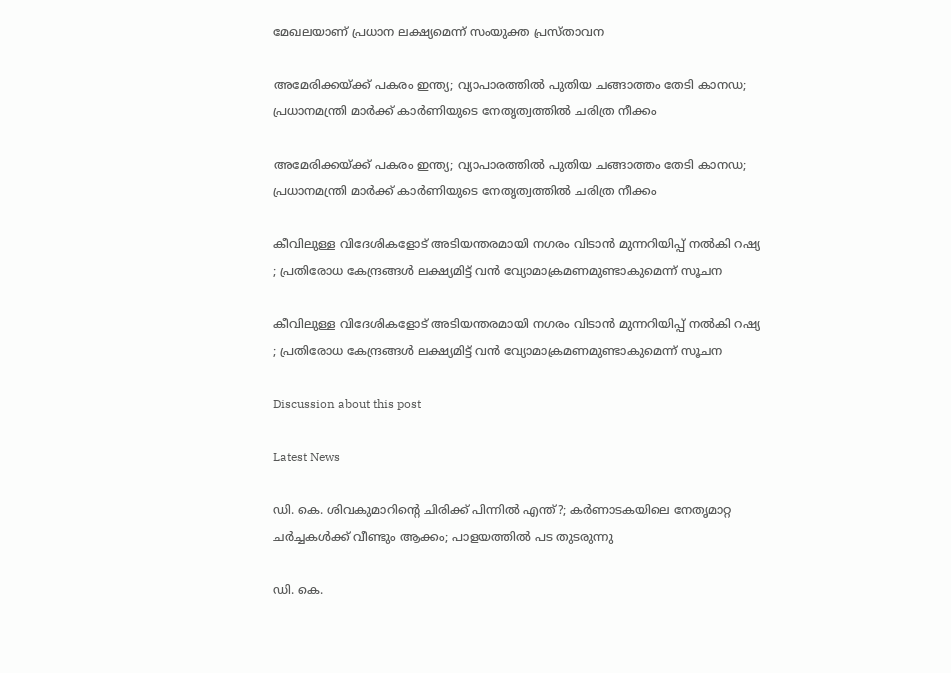മേഖലയാണ് പ്രധാന ലക്ഷ്യമെന്ന് സംയുക്ത പ്രസ്താവന

അമേരിക്കയ്ക്ക് പകരം ഇന്ത്യ; വ്യാപാരത്തിൽ പുതിയ ചങ്ങാത്തം തേടി കാനഡ; പ്രധാനമന്ത്രി മാർക്ക് കാർണിയുടെ നേതൃത്വത്തിൽ ചരിത്ര നീക്കം

അമേരിക്കയ്ക്ക് പകരം ഇന്ത്യ; വ്യാപാരത്തിൽ പുതിയ ചങ്ങാത്തം തേടി കാനഡ; പ്രധാനമന്ത്രി മാർക്ക് കാർണിയുടെ നേതൃത്വത്തിൽ ചരിത്ര നീക്കം

കീവിലുള്ള വിദേശികളോട് അടിയന്തരമായി നഗരം വിടാൻ മുന്നറിയിപ്പ് നൽകി റഷ്യ ; പ്രതിരോധ കേന്ദ്രങ്ങൾ ലക്ഷ്യമിട്ട് വൻ വ്യോമാക്രമണമുണ്ടാകുമെന്ന് സൂചന

കീവിലുള്ള വിദേശികളോട് അടിയന്തരമായി നഗരം വിടാൻ മുന്നറിയിപ്പ് നൽകി റഷ്യ ; പ്രതിരോധ കേന്ദ്രങ്ങൾ ലക്ഷ്യമിട്ട് വൻ വ്യോമാക്രമണമുണ്ടാകുമെന്ന് സൂചന

Discussion about this post

Latest News

ഡി. കെ. ശിവകുമാറിന്റെ ചിരിക്ക് പിന്നിൽ എന്ത്?; കർണാടകയിലെ നേതൃമാറ്റ ചർച്ചകൾക്ക് വീണ്ടും ആക്കം; പാളയത്തിൽ പട തുടരുന്നു

ഡി. കെ.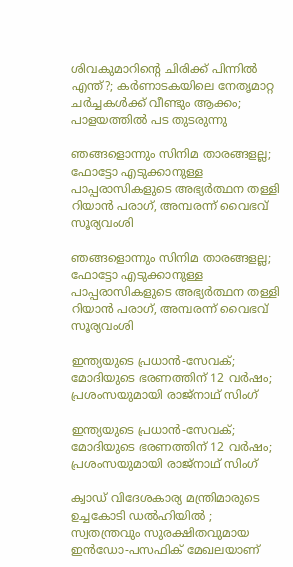ശിവകുമാറിന്റെ ചിരിക്ക് പിന്നിൽ എന്ത്?; കർണാടകയിലെ നേതൃമാറ്റ ചർച്ചകൾക്ക് വീണ്ടും ആക്കം; പാളയത്തിൽ പട തുടരുന്നു

ഞങ്ങളൊന്നും സിനിമ താരങ്ങളല്ല; ഫോട്ടോ എടുക്കാനുള്ള പാപ്പരാസികളുടെ അഭ്യർത്ഥന തള്ളി റിയാൻ പരാഗ്, അമ്പരന്ന് വൈഭവ് സൂര്യവംശി

ഞങ്ങളൊന്നും സിനിമ താരങ്ങളല്ല; ഫോട്ടോ എടുക്കാനുള്ള പാപ്പരാസികളുടെ അഭ്യർത്ഥന തള്ളി റിയാൻ പരാഗ്, അമ്പരന്ന് വൈഭവ് സൂര്യവംശി

ഇന്ത്യയുടെ പ്രധാൻ-സേവക്; മോദിയുടെ ഭരണത്തിന് 12 വർഷം; പ്രശംസയുമായി രാജ്‌നാഥ് സിംഗ്

ഇന്ത്യയുടെ പ്രധാൻ-സേവക്; മോദിയുടെ ഭരണത്തിന് 12 വർഷം; പ്രശംസയുമായി രാജ്‌നാഥ് സിംഗ്

ക്വാഡ് വിദേശകാര്യ മന്ത്രിമാരുടെ ഉച്ചകോടി ഡൽഹിയിൽ ; സ്വതന്ത്രവും സുരക്ഷിതവുമായ ഇൻഡോ-പസഫിക് മേഖലയാണ്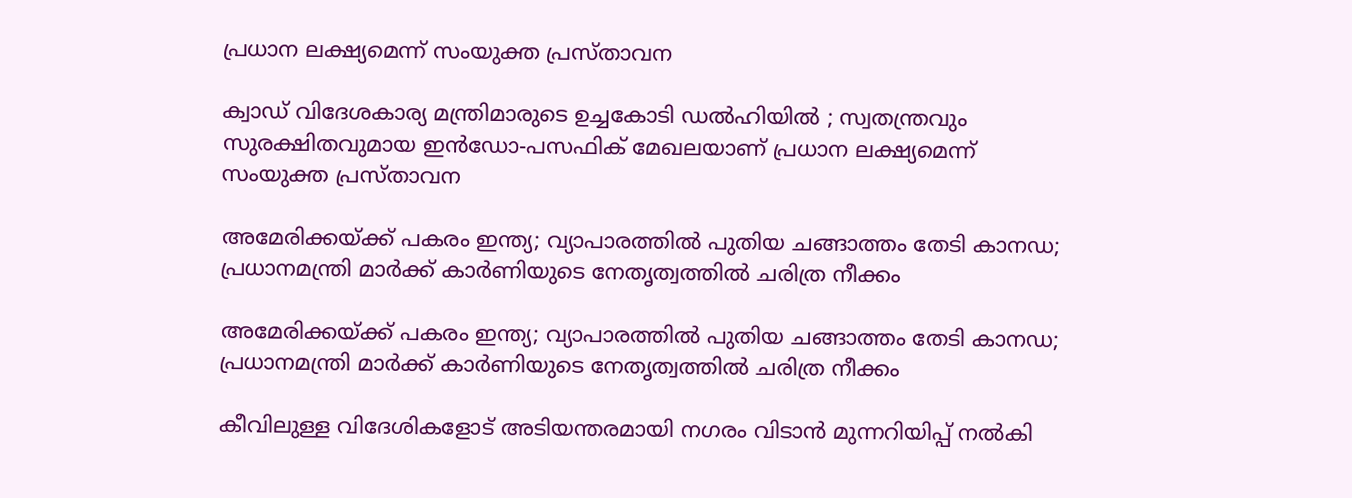പ്രധാന ലക്ഷ്യമെന്ന് സംയുക്ത പ്രസ്താവന

ക്വാഡ് വിദേശകാര്യ മന്ത്രിമാരുടെ ഉച്ചകോടി ഡൽഹിയിൽ ; സ്വതന്ത്രവും സുരക്ഷിതവുമായ ഇൻഡോ-പസഫിക് മേഖലയാണ് പ്രധാന ലക്ഷ്യമെന്ന് സംയുക്ത പ്രസ്താവന

അമേരിക്കയ്ക്ക് പകരം ഇന്ത്യ; വ്യാപാരത്തിൽ പുതിയ ചങ്ങാത്തം തേടി കാനഡ; പ്രധാനമന്ത്രി മാർക്ക് കാർണിയുടെ നേതൃത്വത്തിൽ ചരിത്ര നീക്കം

അമേരിക്കയ്ക്ക് പകരം ഇന്ത്യ; വ്യാപാരത്തിൽ പുതിയ ചങ്ങാത്തം തേടി കാനഡ; പ്രധാനമന്ത്രി മാർക്ക് കാർണിയുടെ നേതൃത്വത്തിൽ ചരിത്ര നീക്കം

കീവിലുള്ള വിദേശികളോട് അടിയന്തരമായി നഗരം വിടാൻ മുന്നറിയിപ്പ് നൽകി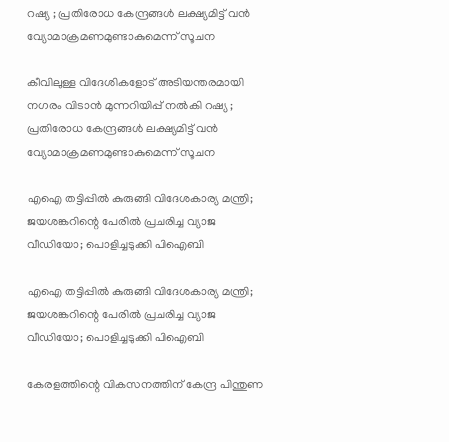റഷ്യ ; പ്രതിരോധ കേന്ദ്രങ്ങൾ ലക്ഷ്യമിട്ട് വൻ വ്യോമാക്രമണമുണ്ടാകുമെന്ന് സൂചന

കീവിലുള്ള വിദേശികളോട് അടിയന്തരമായി നഗരം വിടാൻ മുന്നറിയിപ്പ് നൽകി റഷ്യ ; പ്രതിരോധ കേന്ദ്രങ്ങൾ ലക്ഷ്യമിട്ട് വൻ വ്യോമാക്രമണമുണ്ടാകുമെന്ന് സൂചന

എഐ തട്ടിപ്പിൽ കുരുങ്ങി വിദേശകാര്യ മന്ത്രി; ജയശങ്കറിന്റെ പേരിൽ പ്രചരിച്ച വ്യാജ വീഡിയോ; പൊളിച്ചടുക്കി പിഐബി

എഐ തട്ടിപ്പിൽ കുരുങ്ങി വിദേശകാര്യ മന്ത്രി; ജയശങ്കറിന്റെ പേരിൽ പ്രചരിച്ച വ്യാജ വീഡിയോ; പൊളിച്ചടുക്കി പിഐബി

കേരളത്തിന്റെ വികസനത്തിന് കേന്ദ്ര പിന്തുണ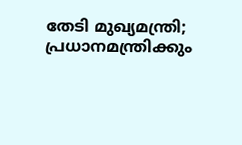തേടി മുഖ്യമന്ത്രി; പ്രധാനമന്ത്രിക്കും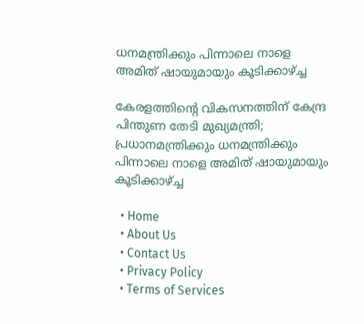ധനമന്ത്രിക്കും പിന്നാലെ നാളെ അമിത് ഷായുമായും കൂടിക്കാഴ്ച്ച

കേരളത്തിന്റെ വികസനത്തിന് കേന്ദ്ര പിന്തുണ തേടി മുഖ്യമന്ത്രി; പ്രധാനമന്ത്രിക്കും ധനമന്ത്രിക്കും പിന്നാലെ നാളെ അമിത് ഷായുമായും കൂടിക്കാഴ്ച്ച

  • Home
  • About Us
  • Contact Us
  • Privacy Policy
  • Terms of Services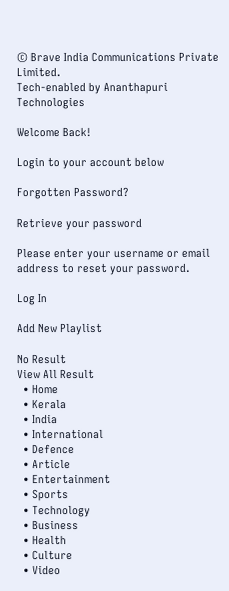© Brave India Communications Private Limited.
Tech-enabled by Ananthapuri Technologies

Welcome Back!

Login to your account below

Forgotten Password?

Retrieve your password

Please enter your username or email address to reset your password.

Log In

Add New Playlist

No Result
View All Result
  • Home
  • Kerala
  • India
  • International
  • Defence
  • Article
  • Entertainment
  • Sports
  • Technology
  • Business
  • Health
  • Culture
  • Video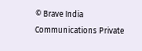© Brave India Communications Private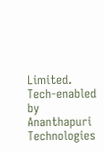Limited.
Tech-enabled by Ananthapuri Technologies